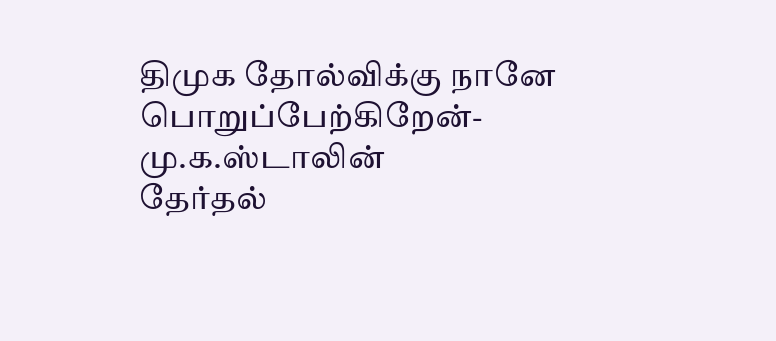திமுக தோல்விக்கு நானே பொறுப்பேற்கிறேன்- மு.க.ஸ்டாலின்
தேர்தல்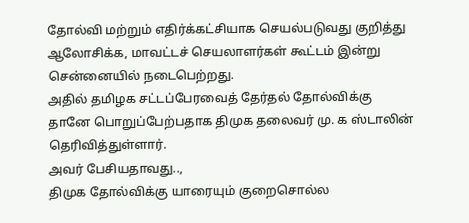தோல்வி மற்றும் எதிர்க்கட்சியாக செயல்படுவது குறித்து ஆலோசிக்க, மாவட்டச் செயலாளர்கள் கூட்டம் இன்று சென்னையில் நடைபெற்றது.
அதில் தமிழக சட்டப்பேரவைத் தேர்தல் தோல்விக்கு தானே பொறுப்பேற்பதாக திமுக தலைவர் மு. க ஸ்டாலின் தெரிவித்துள்ளார்.
அவர் பேசியதாவது..,
திமுக தோல்விக்கு யாரையும் குறைசொல்ல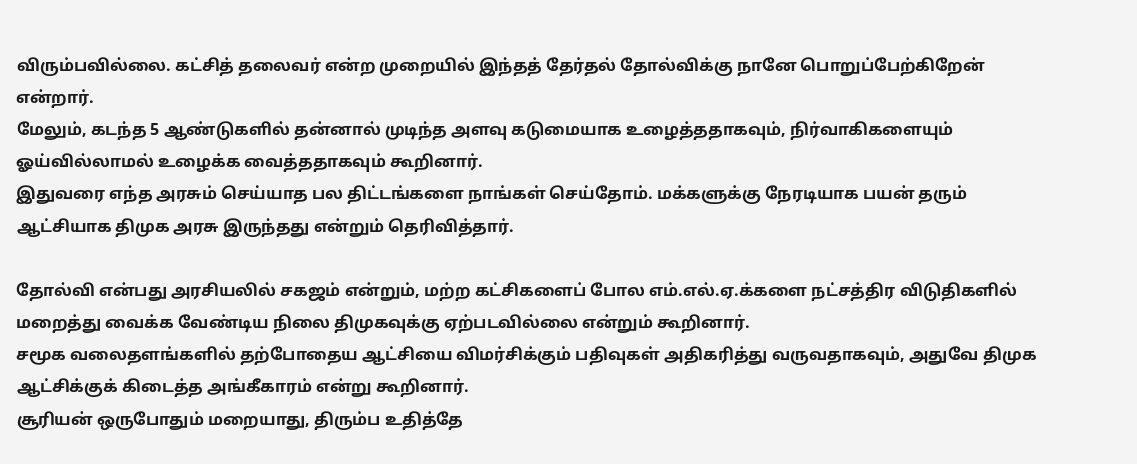விரும்பவில்லை. கட்சித் தலைவர் என்ற முறையில் இந்தத் தேர்தல் தோல்விக்கு நானே பொறுப்பேற்கிறேன் என்றார்.
மேலும், கடந்த 5 ஆண்டுகளில் தன்னால் முடிந்த அளவு கடுமையாக உழைத்ததாகவும், நிர்வாகிகளையும் ஓய்வில்லாமல் உழைக்க வைத்ததாகவும் கூறினார்.
இதுவரை எந்த அரசும் செய்யாத பல திட்டங்களை நாங்கள் செய்தோம். மக்களுக்கு நேரடியாக பயன் தரும் ஆட்சியாக திமுக அரசு இருந்தது என்றும் தெரிவித்தார்.

தோல்வி என்பது அரசியலில் சகஜம் என்றும், மற்ற கட்சிகளைப் போல எம்.எல்.ஏ.க்களை நட்சத்திர விடுதிகளில் மறைத்து வைக்க வேண்டிய நிலை திமுகவுக்கு ஏற்படவில்லை என்றும் கூறினார்.
சமூக வலைதளங்களில் தற்போதைய ஆட்சியை விமர்சிக்கும் பதிவுகள் அதிகரித்து வருவதாகவும், அதுவே திமுக ஆட்சிக்குக் கிடைத்த அங்கீகாரம் என்று கூறினார்.
சூரியன் ஒருபோதும் மறையாது, திரும்ப உதித்தே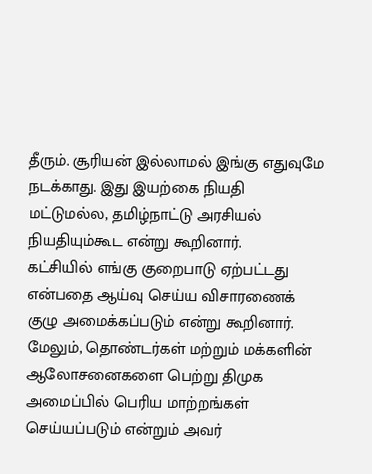தீரும். சூரியன் இல்லாமல் இங்கு எதுவுமே நடக்காது. இது இயற்கை நியதி மட்டுமல்ல, தமிழ்நாட்டு அரசியல் நியதியும்கூட என்று கூறினார்.
கட்சியில் எங்கு குறைபாடு ஏற்பட்டது என்பதை ஆய்வு செய்ய விசாரணைக் குழு அமைக்கப்படும் என்று கூறினார்.
மேலும், தொண்டர்கள் மற்றும் மக்களின் ஆலோசனைகளை பெற்று திமுக அமைப்பில் பெரிய மாற்றங்கள் செய்யப்படும் என்றும் அவர்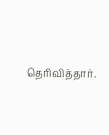தெரிவித்தார்.